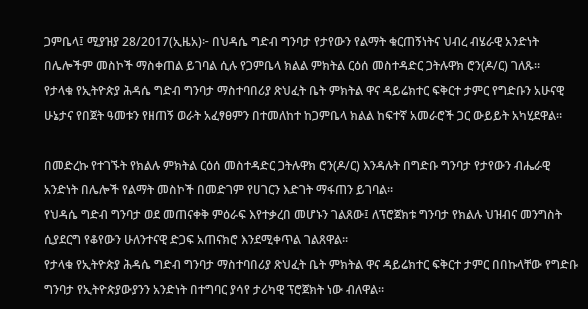ጋምቤላ፤ ሚያዝያ 28/2017(ኢዜአ)፦ በህዳሴ ግድብ ግንባታ የታየውን የልማት ቁርጠኝነትና ህብረ ብሄራዊ አንድነት በሌሎችም መስኮች ማስቀጠል ይገባል ሲሉ የጋምቤላ ክልል ምክትል ርዕሰ መስተዳድር ጋትሉዋክ ሮን(ዶ/ር) ገለጹ።
የታላቁ የኢትዮጵያ ሕዳሴ ግድብ ግንባታ ማስተባበሪያ ጽህፈት ቤት ምክትል ዋና ዳይሬክተር ፍቅርተ ታምር የግድቡን አሁናዊ ሁኔታና የበጀት ዓመቱን የዘጠኝ ወራት አፈፃፀምን በተመለከተ ከጋምቤላ ክልል ከፍተኛ አመራሮች ጋር ውይይት አካሂደዋል።

በመድረኩ የተገኙት የክልሉ ምክትል ርዕሰ መስተዳድር ጋትሉዋክ ሮን(ዶ/ር) እንዳሉት በግድቡ ግንባታ የታየውን ብሔራዊ አንድነት በሌሎች የልማት መስኮች በመድገም የሀገርን እድገት ማፋጠን ይገባል።
የህዳሴ ግድብ ግንባታ ወደ መጠናቀቅ ምዕራፍ እየተቃረበ መሆኑን ገልጸው፤ ለፕሮጀክቱ ግንባታ የክልሉ ህዝብና መንግስት ሲያደርግ የቆየውን ሁለንተናዊ ድጋፍ አጠናክሮ እንደሚቀጥል ገልጸዋል።
የታላቁ የኢትዮጵያ ሕዳሴ ግድብ ግንባታ ማስተባበሪያ ጽህፈት ቤት ምክትል ዋና ዳይሬክተር ፍቅርተ ታምር በበኩላቸው የግድቡ ግንባታ የኢትዮጵያውያንን አንድነት በተግባር ያሳየ ታሪካዊ ፕሮጀክት ነው ብለዋል።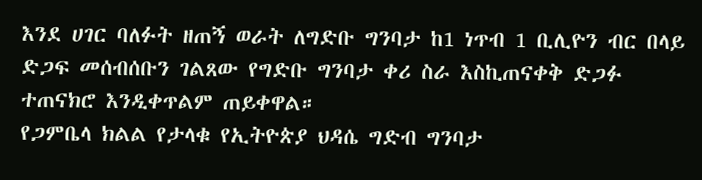እንደ ሀገር ባለፉት ዘጠኝ ወራት ለግድቡ ግንባታ ከ1 ነጥብ 1 ቢሊዮን ብር በላይ ድጋፍ መሰብሰቡን ገልጸው የግድቡ ግንባታ ቀሪ ስራ እስኪጠናቀቅ ድጋፉ ተጠናክሮ እንዲቀጥልም ጠይቀዋል።
የጋምቤላ ክልል የታላቁ የኢትዮጵያ ህዳሴ ግድብ ግንባታ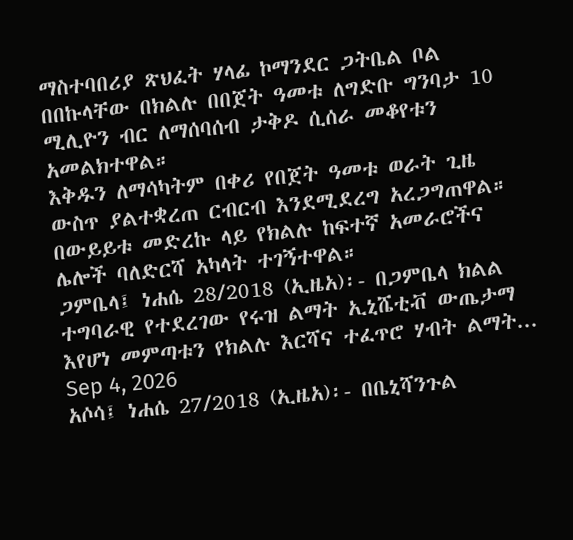ማስተባበሪያ ጽህፈት ሃላፊ ኮማንደር ጋትቤል ቦል በበኩላቸው በክልሉ በበጀት ዓመቱ ለግድቡ ግንባታ 10 ሚሊዮን ብር ለማሰባሰብ ታቅዶ ሲሰራ መቆየቱን አመልክተዋል።
እቅዱን ለማሳካትም በቀሪ የበጀት ዓመቱ ወራት ጊዜ ውስጥ ያልተቋረጠ ርብርብ እንደሚደረግ አረጋግጠዋል።
በውይይቱ መድረኩ ላይ የክልሉ ከፍተኛ አመራሮችና ሌሎች ባለድርሻ አካላት ተገኝተዋል።
ጋምቤላ፤ ነሐሴ 28/2018 (ኢዜአ)፡- በጋምቤላ ክልል ተግባራዊ የተደረገው የሩዝ ልማት ኢኒሼቲቭ ውጤታማ እየሆነ መምጣቱን የክልሉ እርሻና ተፈጥሮ ሃብት ልማት...
Sep 4, 2026
አሶሳ፤ ነሐሴ 27/2018 (ኢዜአ)፡- በቤኒሻንጉል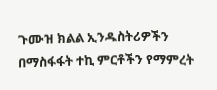ጉሙዝ ክልል ኢንዱስትሪዎችን በማስፋፋት ተኪ ምርቶችን የማምረት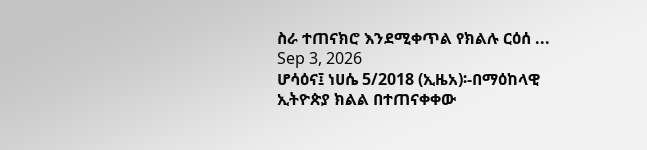ስራ ተጠናክሮ እንደሚቀጥል የክልሉ ርዕሰ ...
Sep 3, 2026
ሆሳዕና፤ ነሀሴ 5/2018 (ኢዜአ)፡-በማዕከላዊ ኢትዮጵያ ክልል በተጠናቀቀው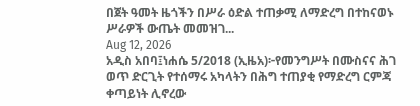በጀት ዓመት ዜጎችን በሥራ ዕድል ተጠቃሚ ለማድረግ በተከናወኑ ሥራዎች ውጤት መመዝገ...
Aug 12, 2026
አዲስ አበባ፤ነሐሴ 5/2018 (ኢዜአ)፦የመንግሥት በሙስናና ሕገ ወጥ ድርጊት የተሰማሩ አካላትን በሕግ ተጠያቂ የማድረግ ርምጃ ቀጣይነት ሊኖረው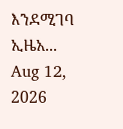እንደሚገባ ኢዜአ...
Aug 12, 2026